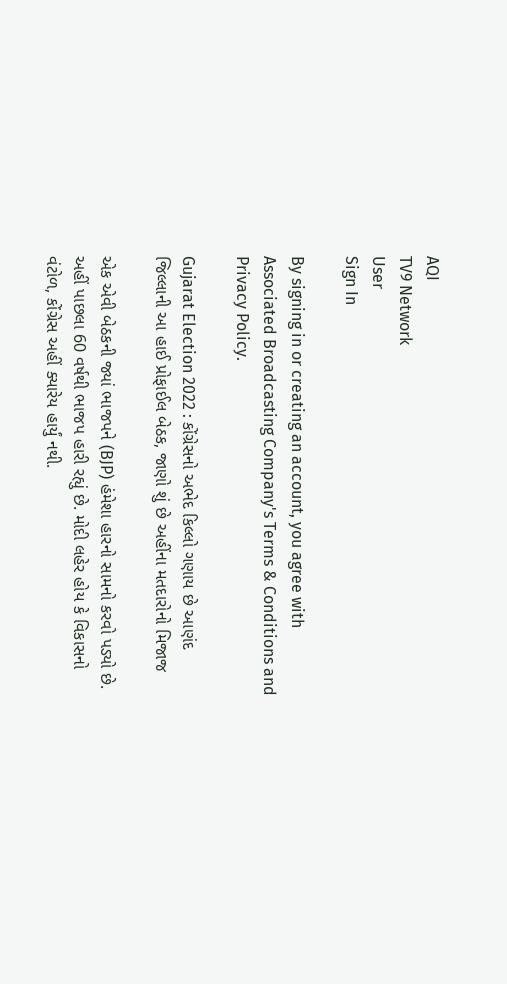AQI
TV9 Network
User
Sign In

By signing in or creating an account, you agree with Associated Broadcasting Company's Terms & Conditions and Privacy Policy.

Gujarat Election 2022 : કોંગ્રેસનો અભેદ કિલ્લો ગણાય છે આણંદ જિલ્લાની આ હાઈ પ્રોફાઈલ બેઠક, જાણો શું છે અહીંના મતદારોનો મિજાજ

એક એવી બેઠકની જ્યાં ભાજપને (BJP) હંમેશા હારનો સામનો કરવો પડ્યો છે. અહીં પાછલા 60 વર્ષથી ભાજપ હારી રહ્યું છે. મોદી લહેર હોય કે વિકાસનો વંટોળ, કોંગ્રેસ અહીં ક્યારેય હાર્યું નથી.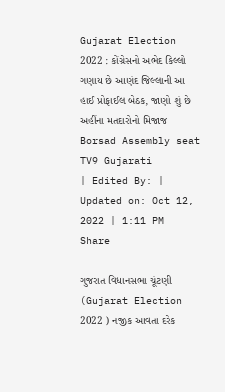Gujarat Election 2022 : કોંગ્રેસનો અભેદ કિલ્લો ગણાય છે આણંદ જિલ્લાની આ હાઈ પ્રોફાઈલ બેઠક, જાણો શું છે અહીંના મતદારોનો મિજાજ
Borsad Assembly seat
TV9 Gujarati
| Edited By: | Updated on: Oct 12, 2022 | 1:11 PM
Share

ગુજરાત વિધાનસભા ચૂંટણી (Gujarat Election 2022 ) નજીક આવતા દરેક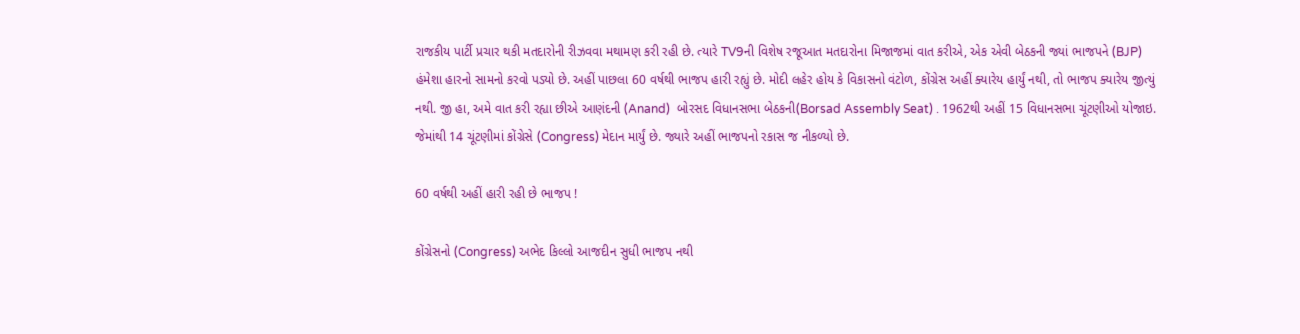રાજકીય પાર્ટી પ્રચાર થકી મતદારોની રીઝવવા મથામણ કરી રહી છે. ત્યારે TV9ની વિશેષ રજૂઆત મતદારોના મિજાજમાં વાત કરીએ, એક એવી બેઠકની જ્યાં ભાજપને (BJP) હંમેશા હારનો સામનો કરવો પડ્યો છે. અહીં પાછલા 60 વર્ષથી ભાજપ હારી રહ્યું છે. મોદી લહેર હોય કે વિકાસનો વંટોળ, કોંગ્રેસ અહીં ક્યારેય હાર્યું નથી, તો ભાજપ ક્યારેય જીત્યું નથી. જી હા, અમે વાત કરી રહ્યા છીએ આણંદની (Anand)  બોરસદ વિધાનસભા બેઠકની(Borsad Assembly Seat) . 1962થી અહીં 15 વિધાનસભા ચૂંટણીઓ યોજાઇ. જેમાંથી 14 ચૂંટણીમાં કોંગ્રેસે (Congress) મેદાન માર્યું છે. જ્યારે અહીં ભાજપનો રકાસ જ નીકળ્યો છે.

60 વર્ષથી અહીં હારી રહી છે ભાજપ !

કોંગ્રેસનો (Congress) અભેદ કિલ્લો આજદીન સુધી ભાજપ નથી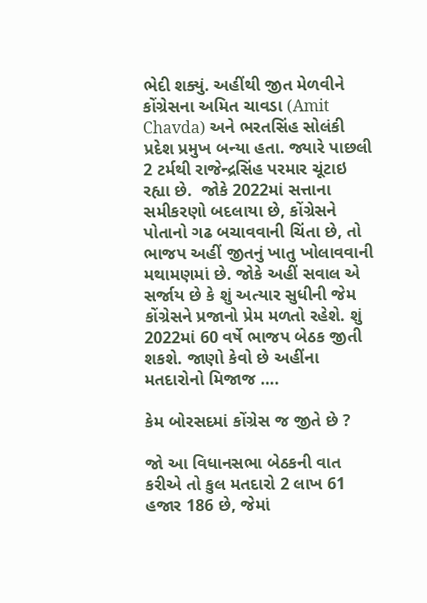ભેદી શક્યું. અહીંથી જીત મેળવીને કોંગ્રેસના અમિત ચાવડા (Amit Chavda) અને ભરતસિંહ સોલંકી પ્રદેશ પ્રમુખ બન્યા હતા. જ્યારે પાછલી 2 ટર્મથી રાજેન્દ્રસિંહ પરમાર ચૂંટાઇ રહ્યા છે.  જોકે 2022માં સત્તાના સમીકરણો બદલાયા છે, કોંગ્રેસને પોતાનો ગઢ બચાવવાની ચિંતા છે, તો ભાજપ અહીં જીતનું ખાતુ ખોલાવવાની મથામણમાં છે. જોકે અહીં સવાલ એ સર્જાય છે કે શું અત્યાર સુધીની જેમ કોંગ્રેસને પ્રજાનો પ્રેમ મળતો રહેશે. શું 2022માં 60 વર્ષે ભાજપ બેઠક જીતી શકશે. જાણો કેવો છે અહીંના મતદારોનો મિજાજ ….

કેમ બોરસદમાં કોંગ્રેસ જ જીતે છે ?

જો આ વિધાનસભા બેઠકની વાત કરીએ તો કુલ મતદારો 2 લાખ 61 હજાર 186 છે, જેમાં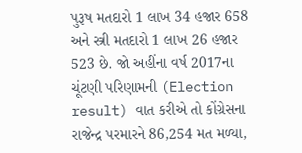પુરૂષ મતદારો 1 લાખ 34 હજાર 658 અને સ્ત્રી મતદારો 1 લાખ 26 હજાર 523 છે. જો અહીંના વર્ષ 2017ના ચૂંટણી પરિણામની (Election result) વાત કરીએ તો કોંગ્રેસના રાજેન્દ્ર પરમારને 86,254 મત મળ્યા,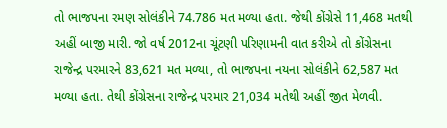તો ભાજપના રમણ સોલંકીને 74.786 મત મળ્યા હતા. જેથી કોંગ્રેસે 11,468 મતથી અહીં બાજી મારી. જો વર્ષ 2012ના ચૂંટણી પરિણામની વાત કરીએ તો કોંગ્રેસના રાજેન્દ્ર પરમારને 83,621 મત મળ્યા, તો ભાજપના નયના સોલંકીને 62,587 મત મળ્યા હતા. તેથી કોંગ્રેસના રાજેન્દ્ર પરમાર 21,034 મતેથી અહીં જીત મેળવી.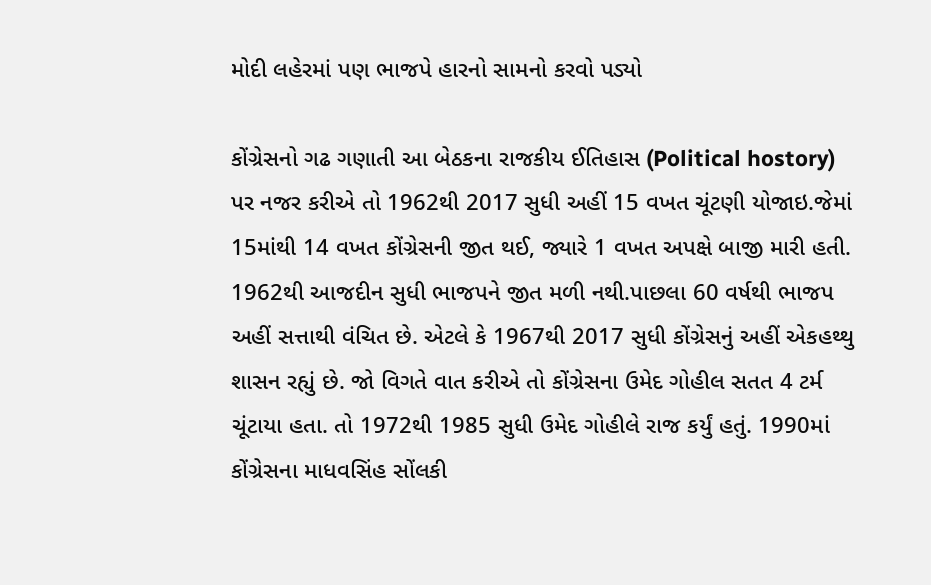મોદી લહેરમાં પણ ભાજપે હારનો સામનો કરવો પડ્યો

કોંગ્રેસનો ગઢ ગણાતી આ બેઠકના રાજકીય ઈતિહાસ (Political hostory) પર નજર કરીએ તો 1962થી 2017 સુધી અહીં 15 વખત ચૂંટણી યોજાઇ.જેમાં 15માંથી 14 વખત કોંગ્રેસની જીત થઈ, જ્યારે 1 વખત અપક્ષે બાજી મારી હતી. 1962થી આજદીન સુધી ભાજપને જીત મળી નથી.પાછલા 60 વર્ષથી ભાજપ અહીં સત્તાથી વંચિત છે. એટલે કે 1967થી 2017 સુધી કોંગ્રેસનું અહીં એકહથ્થુ શાસન રહ્યું છે. જો વિગતે વાત કરીએ તો કોંગ્રેસના ઉમેદ ગોહીલ સતત 4 ટર્મ ચૂંટાયા હતા. તો 1972થી 1985 સુધી ઉમેદ ગોહીલે રાજ કર્યું હતું. 1990માં કોંગ્રેસના માધવસિંહ સોંલકી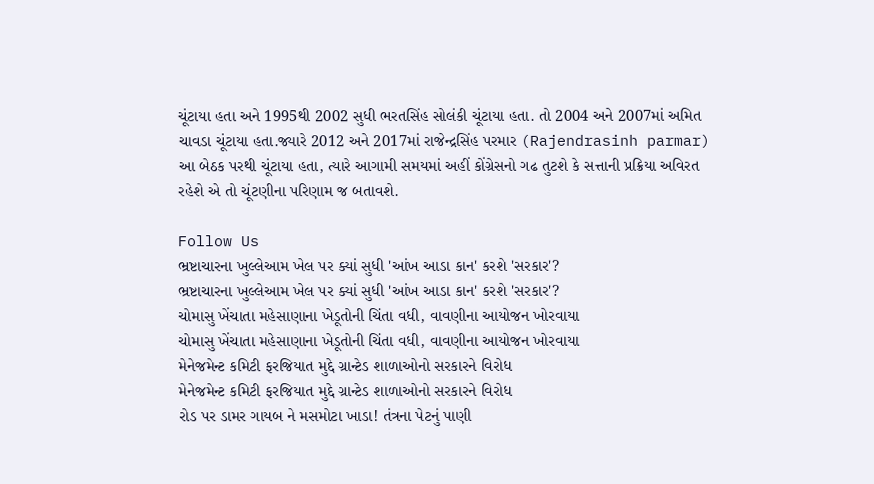ચૂંટાયા હતા અને 1995થી 2002 સુધી ભરતસિંહ સોલંકી ચૂંટાયા હતા. તો 2004 અને 2007માં અમિત ચાવડા ચૂંટાયા હતા.જ્યારે 2012 અને 2017માં રાજેન્દ્રસિંહ પરમાર (Rajendrasinh parmar) આ બેઠક પરથી ચૂંટાયા હતા, ત્યારે આગામી સમયમાં અહીં કોંગ્રેસનો ગઢ તુટશે કે સત્તાની પ્રક્રિયા અવિરત રહેશે એ તો ચૂંટણીના પરિણામ જ બતાવશે.

Follow Us
ભ્રષ્ટાચારના ખુલ્લેઆમ ખેલ પર ક્યાં સુધી 'આંખ આડા કાન' કરશે 'સરકાર'?
ભ્રષ્ટાચારના ખુલ્લેઆમ ખેલ પર ક્યાં સુધી 'આંખ આડા કાન' કરશે 'સરકાર'?
ચોમાસુ ખેંચાતા મહેસાણાના ખેડૂતોની ચિંતા વધી, વાવણીના આયોજન ખોરવાયા
ચોમાસુ ખેંચાતા મહેસાણાના ખેડૂતોની ચિંતા વધી, વાવણીના આયોજન ખોરવાયા
મેનેજમેન્ટ કમિટી ફરજિયાત મુદ્દે ગ્રાન્ટેડ શાળાઓનો સરકારને વિરોધ
મેનેજમેન્ટ કમિટી ફરજિયાત મુદ્દે ગ્રાન્ટેડ શાળાઓનો સરકારને વિરોધ
રોડ પર ડામર ગાયબ ને મસમોટા ખાડા! તંત્રના પેટનું પાણી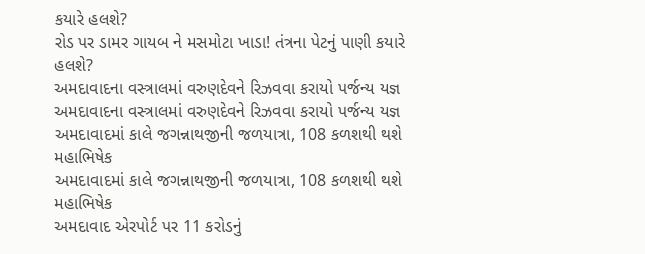કયારે હલશે?
રોડ પર ડામર ગાયબ ને મસમોટા ખાડા! તંત્રના પેટનું પાણી કયારે હલશે?
અમદાવાદના વસ્ત્રાલમાં વરુણદેવને રિઝવવા કરાયો પર્જન્ય યજ્ઞ
અમદાવાદના વસ્ત્રાલમાં વરુણદેવને રિઝવવા કરાયો પર્જન્ય યજ્ઞ
અમદાવાદમાં કાલે જગન્નાથજીની જળયાત્રા, 108 કળશથી થશે મહાભિષેક
અમદાવાદમાં કાલે જગન્નાથજીની જળયાત્રા, 108 કળશથી થશે મહાભિષેક
અમદાવાદ એરપોર્ટ પર 11 કરોડનું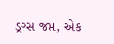ડ્રગ્સ જપ્ત, એક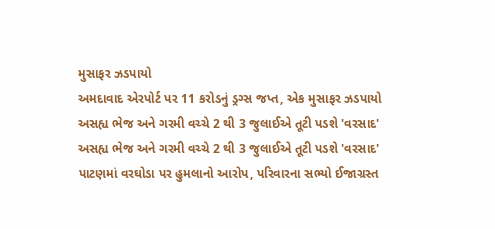મુસાફર ઝડપાયો
અમદાવાદ એરપોર્ટ પર 11 કરોડનું ડ્રગ્સ જપ્ત, એક મુસાફર ઝડપાયો
અસહ્ય ભેજ અને ગરમી વચ્ચે 2 થી 3 જુલાઈએ તૂટી પડશે 'વરસાદ'
અસહ્ય ભેજ અને ગરમી વચ્ચે 2 થી 3 જુલાઈએ તૂટી પડશે 'વરસાદ'
પાટણમાં વરઘોડા પર હુમલાનો આરોપ, પરિવારના સભ્યો ઈજાગ્રસ્ત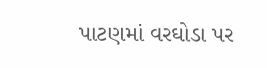પાટણમાં વરઘોડા પર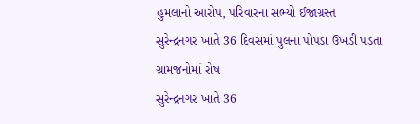હુમલાનો આરોપ, પરિવારના સભ્યો ઈજાગ્રસ્ત
સુરેન્દ્રનગર ખાતે 36 દિવસમાં પુલના પોપડા ઉખડી પડતા ગ્રામજનોમાં રોષ
સુરેન્દ્રનગર ખાતે 36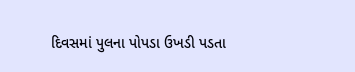દિવસમાં પુલના પોપડા ઉખડી પડતા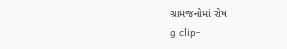ગ્રામજનોમાં રોષ
g clip-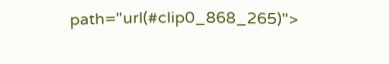path="url(#clip0_868_265)">